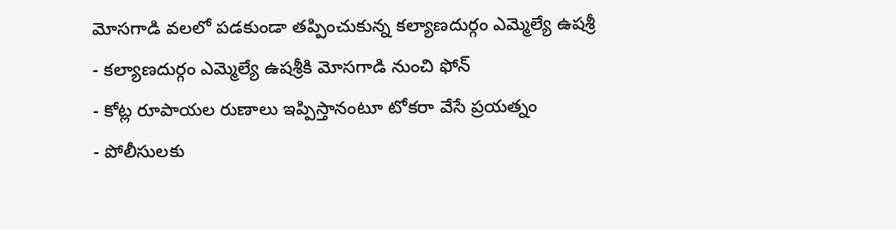మోసగాడి వలలో పడకుండా తప్పించుకున్న కల్యాణదుర్గం ఎమ్మెల్యే ఉషశ్రీ
- కల్యాణదుర్గం ఎమ్మెల్యే ఉషశ్రీకి మోసగాడి నుంచి ఫోన్
- కోట్ల రూపాయల రుణాలు ఇప్పిస్తానంటూ టోకరా వేసే ప్రయత్నం
- పోలీసులకు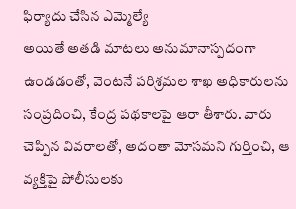ఫిర్యాదు చేసిన ఎమ్మెల్యే
అయితే అతడి మాటలు అనుమానాస్పదంగా ఉండడంతో, వెంటనే పరిశ్రమల శాఖ అధికారులను సంప్రదించి, కేంద్ర పథకాలపై ఆరా తీశారు. వారు చెప్పిన వివరాలతో, అదంతా మోసమని గుర్తించి, ఆ వ్యక్తిపై పోలీసులకు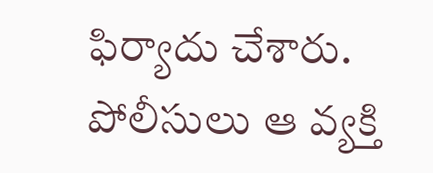ఫిర్యాదు చేశారు. పోలీసులు ఆ వ్యక్తి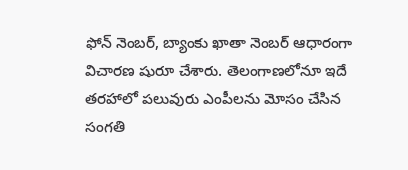ఫోన్ నెంబర్, బ్యాంకు ఖాతా నెంబర్ ఆధారంగా విచారణ షురూ చేశారు. తెలంగాణలోనూ ఇదే తరహాలో పలువురు ఎంపీలను మోసం చేసిన సంగతి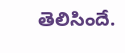తెలిసిందే.